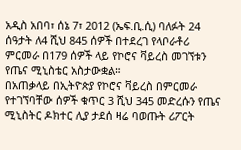አዲስ አበባ፣ ሰኔ 7፣ 2012 (ኤፍ.ቢ.ሲ) ባለፉት 24 ሰዓታት ለ4 ሺህ 845 ሰዎች በተደረገ የላቦራቶሪ ምርመራ በ179 ሰዎች ላይ የኮሮና ቫይረስ መገኘቱን የጤና ሚኒስቴር አስታውቋል።
በአጠቃላይ በኢትዮጵያ የኮሮና ቫይረስ በምርመራ የተገኘባቸው ሰዎች ቁጥር 3 ሺህ 345 መድረሱን የጤና ሚኒስትር ዶክተር ሊያ ታደሰ ዛሬ ባወጡት ሪፖርት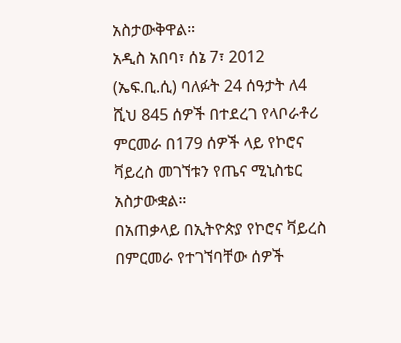አስታውቅዋል።
አዲስ አበባ፣ ሰኔ 7፣ 2012 (ኤፍ.ቢ.ሲ) ባለፉት 24 ሰዓታት ለ4 ሺህ 845 ሰዎች በተደረገ የላቦራቶሪ ምርመራ በ179 ሰዎች ላይ የኮሮና ቫይረስ መገኘቱን የጤና ሚኒስቴር አስታውቋል።
በአጠቃላይ በኢትዮጵያ የኮሮና ቫይረስ በምርመራ የተገኘባቸው ሰዎች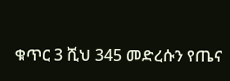ቁጥር 3 ሺህ 345 መድረሱን የጤና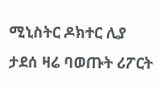ሚኒስትር ዶክተር ሊያ ታደሰ ዛሬ ባወጡት ሪፖርት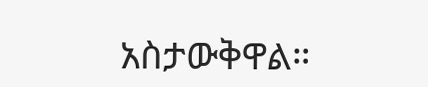አስታውቅዋል።